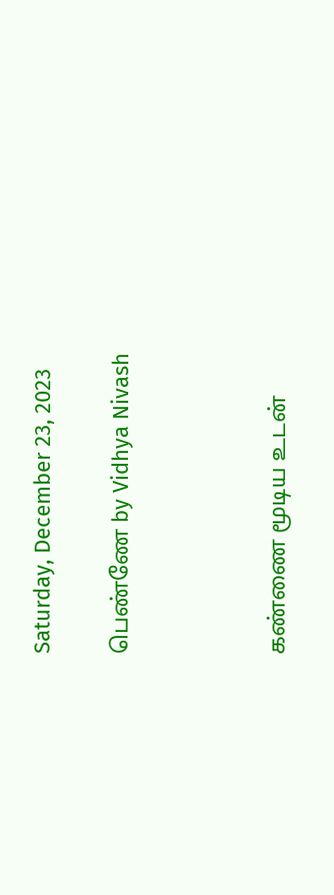Saturday, December 23, 2023

பெண்ணே by Vidhya Nivash



கண்ணை மூடிய உடன்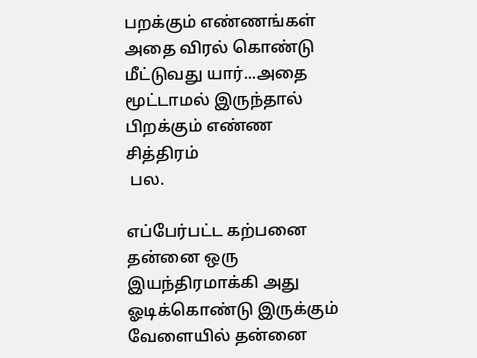பறக்கும் எண்ணங்கள் அதை விரல் கொண்டு மீட்டுவது யார்...அதை மூட்டாமல் இருந்தால் பிறக்கும் எண்ண சித்திரம்
 பல.

எப்பேர்பட்ட கற்பனை தன்னை ஒரு இயந்திரமாக்கி அது ஓடிக்கொண்டு இருக்கும் வேளையில் தன்னை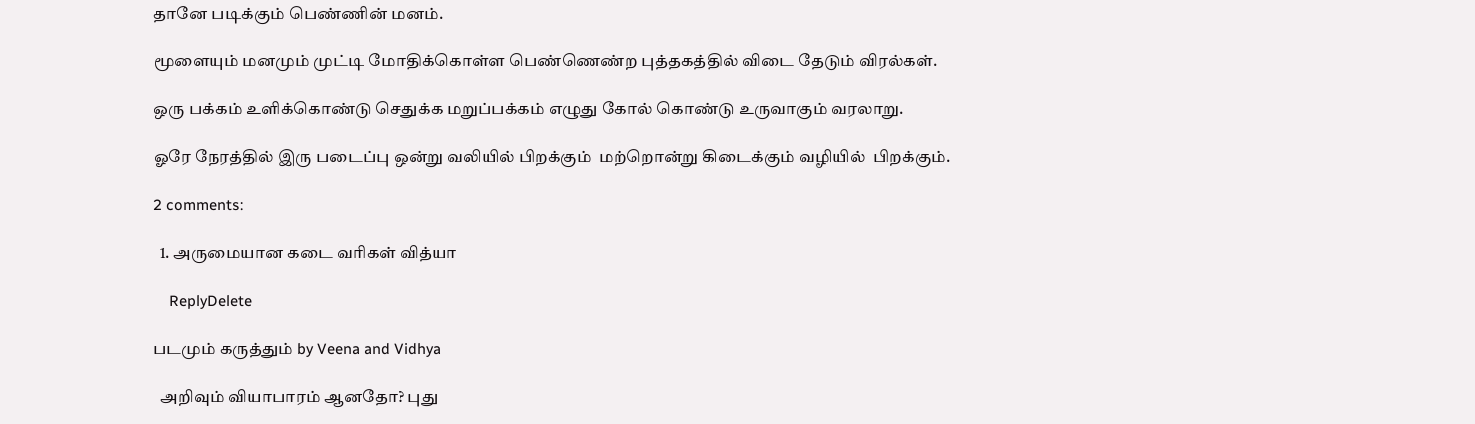தானே படிக்கும் பெண்ணின் மனம்.

மூளையும் மனமும் முட்டி மோதிக்கொள்ள பெண்ணெண்ற புத்தகத்தில் விடை தேடும் விரல்கள்.

ஒரு பக்கம் உளிக்கொண்டு செதுக்க மறுப்பக்கம் எழுது கோல் கொண்டு உருவாகும் வரலாறு.

ஓரே நேரத்தில் இரு படைப்பு ஒன்று வலியில் பிறக்கும்  மற்றொன்று கிடைக்கும் வழியில்  பிறக்கும்.

2 comments:

  1. அருமையான கடை வரிகள் வித்யா

    ReplyDelete

படமும் கருத்தும் by Veena and Vidhya

  அறிவும் வியாபாரம் ஆனதோ? புது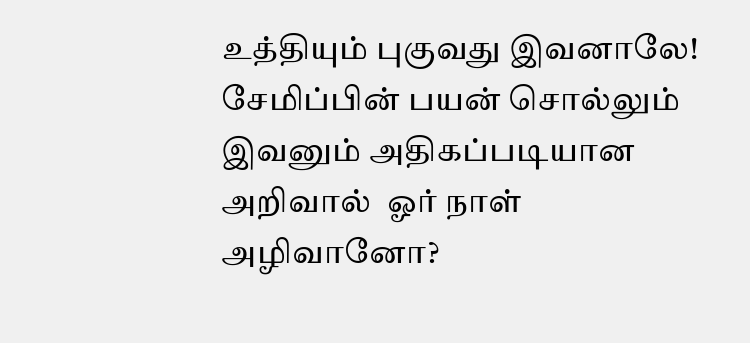உத்தியும் புகுவது இவனாலே! சேமிப்பின் பயன் சொல்லும் இவனும் அதிகப்படியான அறிவால்  ஓர் நாள் அழிவானோ?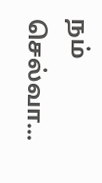நம் செல்வா...